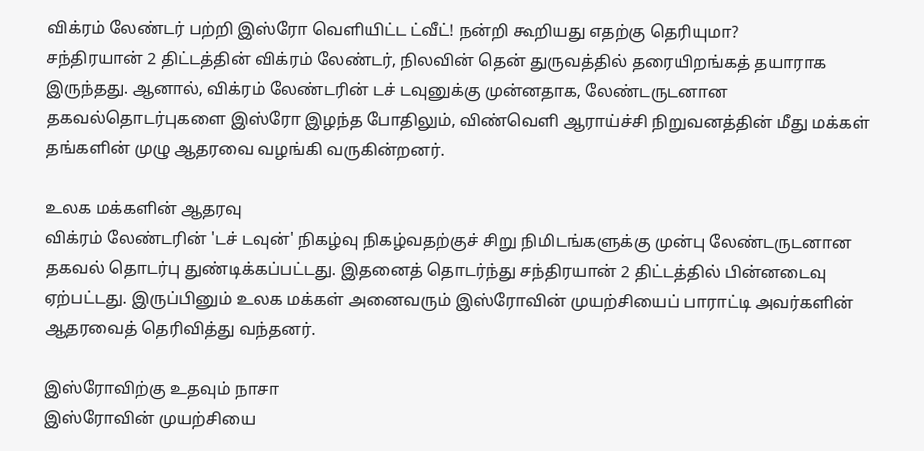விக்ரம் லேண்டர் பற்றி இஸ்ரோ வெளியிட்ட ட்வீட்! நன்றி கூறியது எதற்கு தெரியுமா?
சந்திரயான் 2 திட்டத்தின் விக்ரம் லேண்டர், நிலவின் தென் துருவத்தில் தரையிறங்கத் தயாராக இருந்தது. ஆனால், விக்ரம் லேண்டரின் டச் டவுனுக்கு முன்னதாக, லேண்டருடனான தகவல்தொடர்புகளை இஸ்ரோ இழந்த போதிலும், விண்வெளி ஆராய்ச்சி நிறுவனத்தின் மீது மக்கள் தங்களின் முழு ஆதரவை வழங்கி வருகின்றனர்.

உலக மக்களின் ஆதரவு
விக்ரம் லேண்டரின் 'டச் டவுன்' நிகழ்வு நிகழ்வதற்குச் சிறு நிமிடங்களுக்கு முன்பு லேண்டருடனான தகவல் தொடர்பு துண்டிக்கப்பட்டது. இதனைத் தொடர்ந்து சந்திரயான் 2 திட்டத்தில் பின்னடைவு ஏற்பட்டது. இருப்பினும் உலக மக்கள் அனைவரும் இஸ்ரோவின் முயற்சியைப் பாராட்டி அவர்களின் ஆதரவைத் தெரிவித்து வந்தனர்.

இஸ்ரோவிற்கு உதவும் நாசா
இஸ்ரோவின் முயற்சியை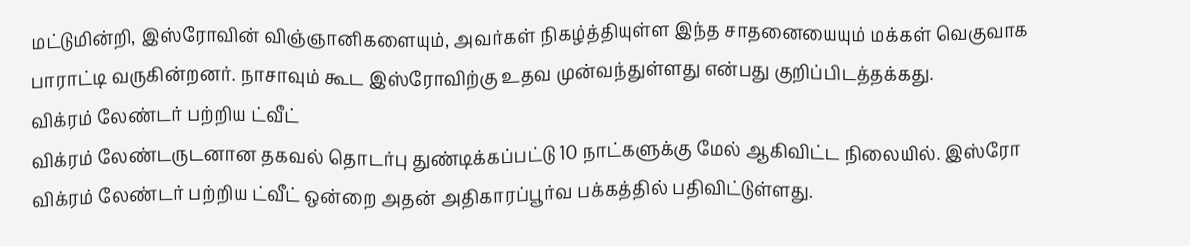மட்டுமின்றி, இஸ்ரோவின் விஞ்ஞானிகளையும், அவர்கள் நிகழ்த்தியுள்ள இந்த சாதனையையும் மக்கள் வெகுவாக பாராட்டி வருகின்றனர். நாசாவும் கூட இஸ்ரோவிற்கு உதவ முன்வந்துள்ளது என்பது குறிப்பிடத்தக்கது.
விக்ரம் லேண்டர் பற்றிய ட்வீட்
விக்ரம் லேண்டருடனான தகவல் தொடர்பு துண்டிக்கப்பட்டு 10 நாட்களுக்கு மேல் ஆகிவிட்ட நிலையில். இஸ்ரோ விக்ரம் லேண்டர் பற்றிய ட்வீட் ஒன்றை அதன் அதிகாரப்பூர்வ பக்கத்தில் பதிவிட்டுள்ளது.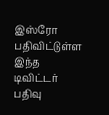இஸ்ரோ பதிவிட்டுள்ள இந்த டிவிட்டர் பதிவு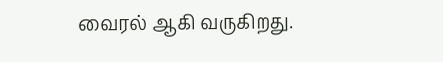வைரல் ஆகி வருகிறது.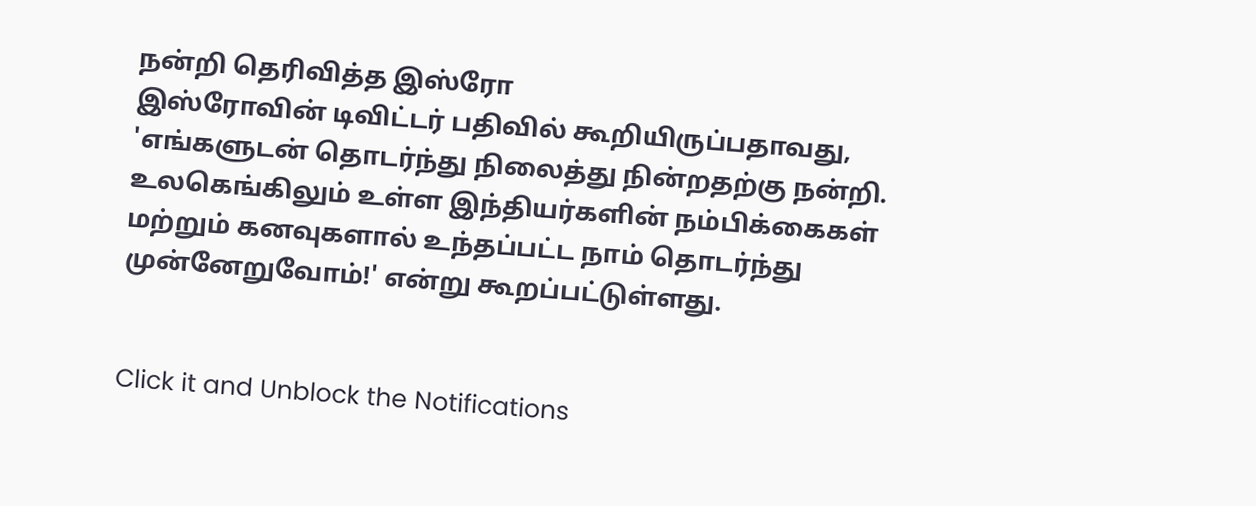நன்றி தெரிவித்த இஸ்ரோ
இஸ்ரோவின் டிவிட்டர் பதிவில் கூறியிருப்பதாவது, 'எங்களுடன் தொடர்ந்து நிலைத்து நின்றதற்கு நன்றி. உலகெங்கிலும் உள்ள இந்தியர்களின் நம்பிக்கைகள் மற்றும் கனவுகளால் உந்தப்பட்ட நாம் தொடர்ந்து முன்னேறுவோம்!' என்று கூறப்பட்டுள்ளது.


Click it and Unblock the Notifications